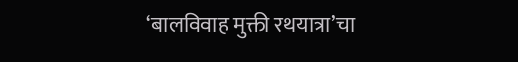‘बालविवाह मुक्ती रथयात्रा’चा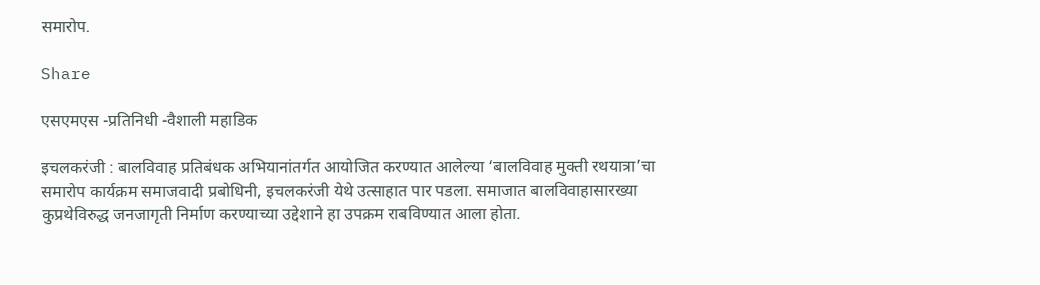समारोप.

Share

एसएमएस -प्रतिनिधी -वैशाली महाडिक

इचलकरंजी : बालविवाह प्रतिबंधक अभियानांतर्गत आयोजित करण्यात आलेल्या ‘बालविवाह मुक्ती रथयात्रा’चा समारोप कार्यक्रम समाजवादी प्रबोधिनी, इचलकरंजी येथे उत्साहात पार पडला. समाजात बालविवाहासारख्या कुप्रथेविरुद्ध जनजागृती निर्माण करण्याच्या उद्देशाने हा उपक्रम राबविण्यात आला होता.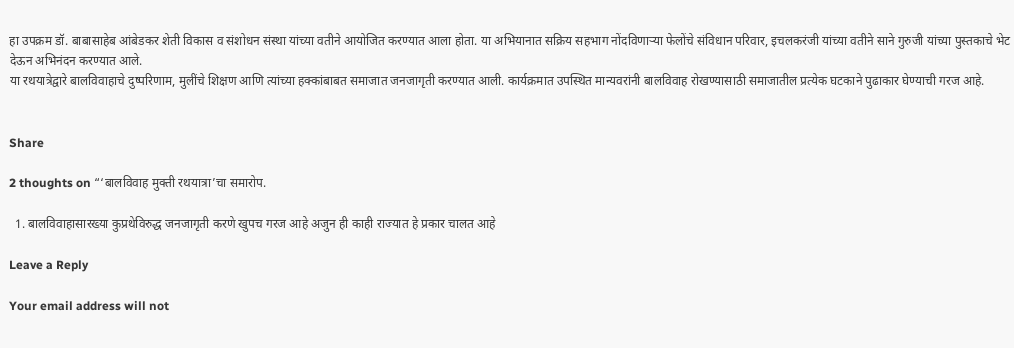हा उपक्रम डॉ. बाबासाहेब आंबेडकर शेती विकास व संशोधन संस्था यांच्या वतीने आयोजित करण्यात आला होता. या अभियानात सक्रिय सहभाग नोंदविणाऱ्या फेलोंचे संविधान परिवार, इचलकरंजी यांच्या वतीने साने गुरुजी यांच्या पुस्तकाचे भेट देऊन अभिनंदन करण्यात आले.
या रथयात्रेद्वारे बालविवाहाचे दुष्परिणाम, मुलींचे शिक्षण आणि त्यांच्या हक्कांबाबत समाजात जनजागृती करण्यात आली. कार्यक्रमात उपस्थित मान्यवरांनी बालविवाह रोखण्यासाठी समाजातील प्रत्येक घटकाने पुढाकार घेण्याची गरज आहे.


Share

2 thoughts on “‘बालविवाह मुक्ती रथयात्रा’चा समारोप.

  1. बालविवाहासारख्या कुप्रथेविरुद्ध जनजागृती करणे खुपच गरज आहे अजुन ही काही राज्यात हे प्रकार चालत आहे

Leave a Reply

Your email address will not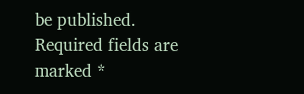be published. Required fields are marked *